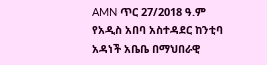AMN ጥር 27/2018 ዓ.ም
የአዲስ አበባ አስተዳደር ከንቲባ አዳነች አቤቤ በማህበራዊ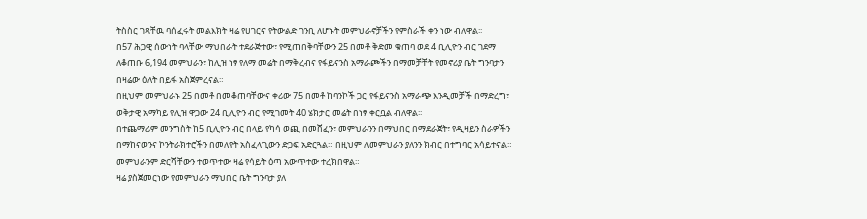ትስስር ገጻቸዉ ባሰፈሩት መልእክት ዛሬ የሀገርና የትውልድ ገንቢ ለሆኑት መምህራኖቻችን የምስራች ቀን ነው ብለዋል፡፡
በ57 ሕጋዊ ሰውነት ባላቸው ማህበራት ተደራጅተው፣ የሚጠበቅባቸውን 25 በመቶ ቅድመ ቁጠባ ወደ 4 ቢሊዮን ብር ገደማ ለቆጠቡ 6,194 መምህራን፣ ከሊዝ ነፃ የለማ መሬት በማቅረብና የፋይናንስ አማራጮችን በማመቻቸት የመኖሪያ ቤት ግንባታን በዛሬው ዕለት በይፋ አስጀምረናል።
በዚህም መምህራኑ 25 በመቶ በመቆጠባቸውና ቀሪው 75 በመቶ ከባንኮች ጋር የፋይናንስ አማራጭ እንዲመቻች በማድረግ፣ ወቅታዊ አማካይ የሊዝ ዋጋው 24 ቢሊዮን ብር የሚገመት 40 ሄክታር መሬት በነፃ ቀርቧል ብለዋል፡፡
በተጨማሪም መንግስት ከ5 ቢሊዮን ብር በላይ የካሳ ወጪ በመሸፈን፣ መምህራንን በማህበር በማደራጀት፣ የዲዛይን ስራዎችን በማከናወንና ኮንትራክተሮችን በመለየት አስፈላጊውን ድጋፍ አድርጓል። በዚህም ለመምህራን ያለንን ክብር በተግባር አሳይተናል።
መምህራንም ድርሻቸውን ተወጥተው ዛሬ የሳይት ዕጣ አውጥተው ተረክበዋል።
ዛሬ ያስጀመርነው የመምህራን ማህበር ቤት ግንባታ ያለ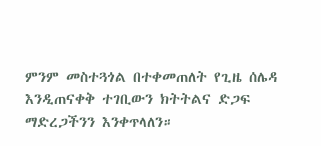ምንም መስተጓጎል በተቀመጠለት የጊዜ ሰሌዳ እንዲጠናቀቅ ተገቢውን ክትትልና ድጋፍ ማድረጋችንን እንቀጥላለን።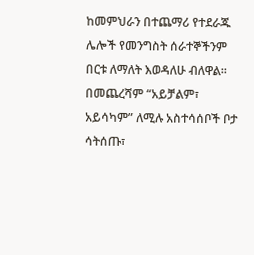ከመምህራን በተጨማሪ የተደራጁ ሌሎች የመንግስት ሰራተኞችንም በርቱ ለማለት እወዳለሁ ብለዋል፡፡
በመጨረሻም “አይቻልም፣ አይሳካም” ለሚሉ አስተሳሰቦች ቦታ ሳትሰጡ፣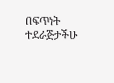በፍጥነት ተደራጅታችሁ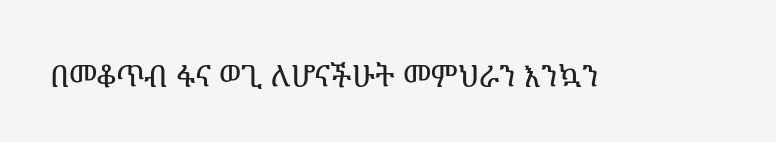በመቆጥብ ፋና ወጊ ለሆናችሁት መምህራን እንኳን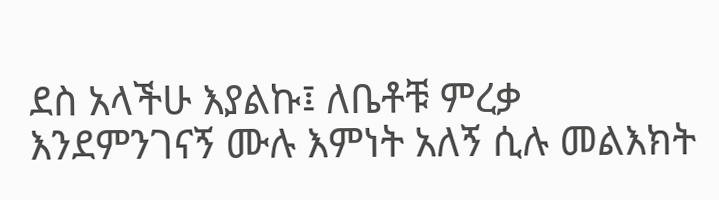ደስ አላችሁ እያልኩ፤ ለቤቶቹ ምረቃ እንደምንገናኝ ሙሉ እምነት አለኝ ሲሉ መልእክት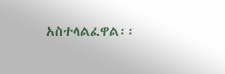አስተላልፈዋል፡፡